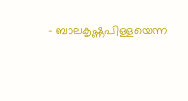- ബാലകൃഷ്ണപിള്ളയെന്ന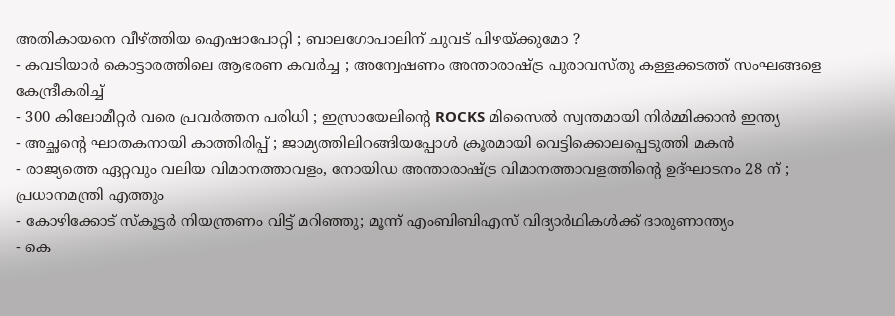അതികായനെ വീഴ്ത്തിയ ഐഷാപോറ്റി ; ബാലഗോപാലിന് ചുവട് പിഴയ്ക്കുമോ ?
- കവടിയാർ കൊട്ടാരത്തിലെ ആഭരണ കവർച്ച ; അന്വേഷണം അന്താരാഷ്ട്ര പുരാവസ്തു കള്ളക്കടത്ത് സംഘങ്ങളെ കേന്ദ്രീകരിച്ച്
- 300 കിലോമീറ്റർ വരെ പ്രവർത്തന പരിധി ; ഇസ്രായേലിന്റെ ROCKS മിസൈൽ സ്വന്തമായി നിർമ്മിക്കാൻ ഇന്ത്യ
- അച്ഛന്റെ ഘാതകനായി കാത്തിരിപ്പ് ; ജാമ്യത്തിലിറങ്ങിയപ്പോൾ ക്രൂരമായി വെട്ടിക്കൊലപ്പെടുത്തി മകൻ
- രാജ്യത്തെ ഏറ്റവും വലിയ വിമാനത്താവളം, നോയിഡ അന്താരാഷ്ട്ര വിമാനത്താവളത്തിന്റെ ഉദ്ഘാടനം 28 ന് ; പ്രധാനമന്ത്രി എത്തും
- കോഴിക്കോട് സ്കൂട്ടർ നിയന്ത്രണം വിട്ട് മറിഞ്ഞു; മൂന്ന് എംബിബിഎസ് വിദ്യാർഥികൾക്ക് ദാരുണാന്ത്യം
- കെ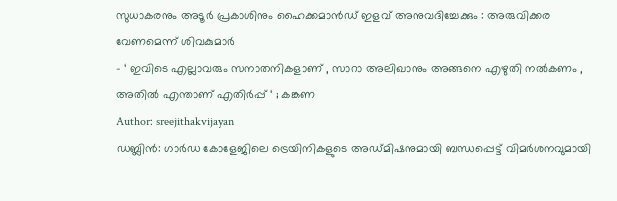സുധാകരനും അടൂർ പ്രകാശിനും ഹൈക്കമാൻഡ് ഇളവ് അനുവദിച്ചേക്കും : അരുവിക്കര വേണമെന്ന് ശിവകുമാർ
- ‘ ഇവിടെ എല്ലാവരും സനാതനികളാണ് , സാറാ അലിഖാനും അങ്ങനെ എഴുതി നൽകണം , അതിൽ എന്താണ് എതിർപ്പ് ‘ ; കങ്കണ
Author: sreejithakvijayan
ഡബ്ലിൻ: ഗാർഡ കോളേജിലെ ട്രെയിനികളുടെ അഡ്മിഷനുമായി ബന്ധപ്പെട്ട് വിമർശനവുമായി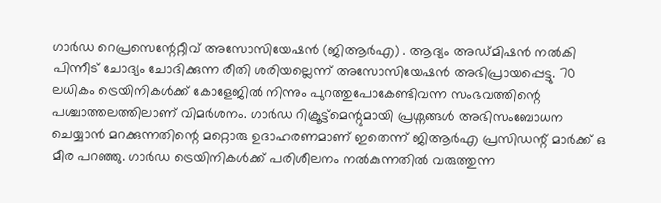ഗാർഡ റെപ്രസെന്റേറ്റീവ് അസോസിയേഷൻ (ജിആർഎ) . ആദ്യം അഡ്മിഷൻ നൽകി പിന്നീട് ചോദ്യം ചോദിക്കുന്ന രീതി ശരിയല്ലെന്ന് അസോസിയേഷൻ അഭിപ്രായപ്പെട്ടു. 70 ലധികം ട്രെയിനികൾക്ക് കോളേജിൽ നിന്നും പുറത്തുപോകേണ്ടിവന്ന സംഭവത്തിന്റെ പശ്ചാത്തലത്തിലാണ് വിമർശനം. ഗാർഡ റിക്രൂട്ട്മെന്റുമായി പ്രശ്നങ്ങൾ അഭിസംബോധന ചെയ്യാൻ മറക്കുന്നതിന്റെ മറ്റൊരു ഉദാഹരണമാണ് ഇതെന്ന് ജിആർഎ പ്രസിഡന്റ് മാർക്ക് ഒ മീര പറഞ്ഞു. ഗാർഡ ട്രെയിനികൾക്ക് പരിശീലനം നൽകുന്നതിൽ വരുത്തുന്ന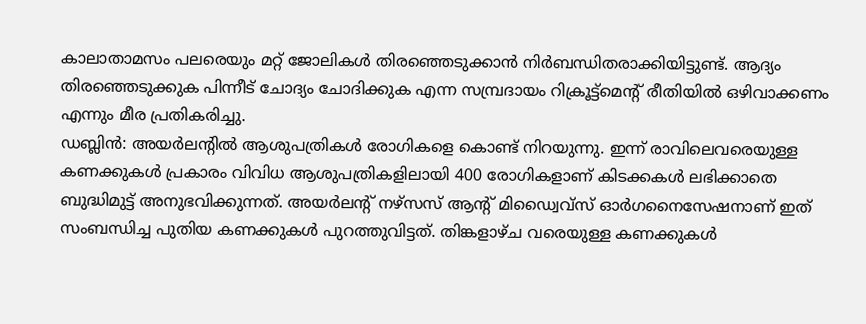കാലാതാമസം പലരെയും മറ്റ് ജോലികൾ തിരഞ്ഞെടുക്കാൻ നിർബന്ധിതരാക്കിയിട്ടുണ്ട്. ആദ്യം തിരഞ്ഞെടുക്കുക പിന്നീട് ചോദ്യം ചോദിക്കുക എന്ന സമ്പ്രദായം റിക്രൂട്ട്മെന്റ് രീതിയിൽ ഒഴിവാക്കണം എന്നും മീര പ്രതികരിച്ചു.
ഡബ്ലിൻ: അയർലന്റിൽ ആശുപത്രികൾ രോഗികളെ കൊണ്ട് നിറയുന്നു. ഇന്ന് രാവിലെവരെയുള്ള കണക്കുകൾ പ്രകാരം വിവിധ ആശുപത്രികളിലായി 400 രോഗികളാണ് കിടക്കകൾ ലഭിക്കാതെ ബുദ്ധിമുട്ട് അനുഭവിക്കുന്നത്. അയർലന്റ് നഴ്സസ് ആന്റ് മിഡ്വൈവ്സ് ഓർഗനൈസേഷനാണ് ഇത് സംബന്ധിച്ച പുതിയ കണക്കുകൾ പുറത്തുവിട്ടത്. തിങ്കളാഴ്ച വരെയുള്ള കണക്കുകൾ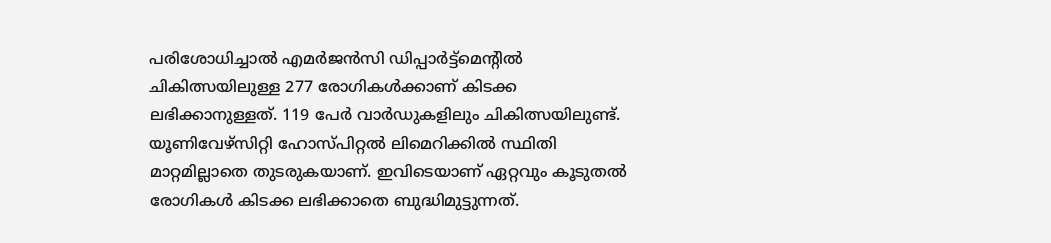പരിശോധിച്ചാൽ എമർജൻസി ഡിപ്പാർട്ട്മെന്റിൽ ചികിത്സയിലുള്ള 277 രോഗികൾക്കാണ് കിടക്ക ലഭിക്കാനുള്ളത്. 119 പേർ വാർഡുകളിലും ചികിത്സയിലുണ്ട്. യൂണിവേഴ്സിറ്റി ഹോസ്പിറ്റൽ ലിമെറിക്കിൽ സ്ഥിതി മാറ്റമില്ലാതെ തുടരുകയാണ്. ഇവിടെയാണ് ഏറ്റവും കൂടുതൽ രോഗികൾ കിടക്ക ലഭിക്കാതെ ബുദ്ധിമുട്ടുന്നത്.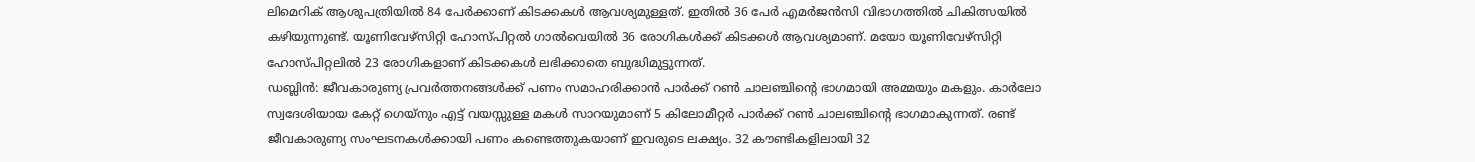ലിമെറിക് ആശുപത്രിയിൽ 84 പേർക്കാണ് കിടക്കകൾ ആവശ്യമുള്ളത്. ഇതിൽ 36 പേർ എമർജൻസി വിഭാഗത്തിൽ ചികിത്സയിൽ കഴിയുന്നുണ്ട്. യൂണിവേഴ്സിറ്റി ഹോസ്പിറ്റൽ ഗാൽവെയിൽ 36 രോഗികൾക്ക് കിടക്കൾ ആവശ്യമാണ്. മയോ യൂണിവേഴ്സിറ്റി ഹോസ്പിറ്റലിൽ 23 രോഗികളാണ് കിടക്കകൾ ലഭിക്കാതെ ബുദ്ധിമുട്ടുന്നത്.
ഡബ്ലിൻ: ജീവകാരുണ്യ പ്രവർത്തനങ്ങൾക്ക് പണം സമാഹരിക്കാൻ പാർക്ക് റൺ ചാലഞ്ചിന്റെ ഭാഗമായി അമ്മയും മകളും. കാർലോ സ്വദേശിയായ കേറ്റ് ഗെയ്നും എട്ട് വയസ്സുള്ള മകൾ സാറയുമാണ് 5 കിലോമീറ്റർ പാർക്ക് റൺ ചാലഞ്ചിന്റെ ഭാഗമാകുന്നത്. രണ്ട് ജീവകാരുണ്യ സംഘടനകൾക്കായി പണം കണ്ടെത്തുകയാണ് ഇവരുടെ ലക്ഷ്യം. 32 കൗണ്ടികളിലായി 32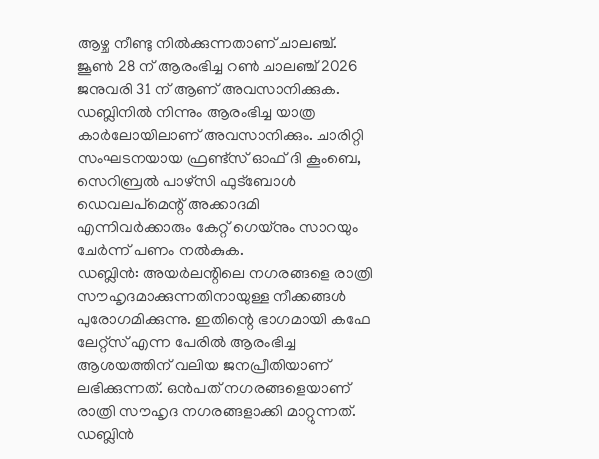ആഴ്ച നീണ്ടു നിൽക്കുന്നതാണ് ചാലഞ്ച്. ജൂൺ 28 ന് ആരംഭിച്ച റൺ ചാലഞ്ച് 2026 ജനുവരി 31 ന് ആണ് അവസാനിക്കുക. ഡബ്ലിനിൽ നിന്നും ആരംഭിച്ച യാത്ര കാർലോയിലാണ് അവസാനിക്കും. ചാരിറ്റി സംഘടനയായ ഫ്രണ്ട്സ് ഓഫ് ദി കൂംബെ, സെറിബ്രൽ പാഴ്സി ഫുട്ബോൾ ഡെവലപ്മെന്റ് അക്കാദമി എന്നിവർക്കാരും കേറ്റ് ഗെയ്നും സാറയും ചേർന്ന് പണം നൽകുക.
ഡബ്ലിൻ: അയർലന്റിലെ നഗരങ്ങളെ രാത്രി സൗഹൃദമാക്കുന്നതിനായുള്ള നീക്കങ്ങൾ പുരോഗമിക്കുന്നു. ഇതിന്റെ ഭാഗമായി കഫേ ലേറ്റ്സ് എന്ന പേരിൽ ആരംഭിച്ച ആശയത്തിന് വലിയ ജനപ്രീതിയാണ് ലഭിക്കുന്നത്. ഒൻപത് നഗരങ്ങളെയാണ് രാത്രി സൗഹൃദ നഗരങ്ങളാക്കി മാറ്റുന്നത്. ഡബ്ലിൻ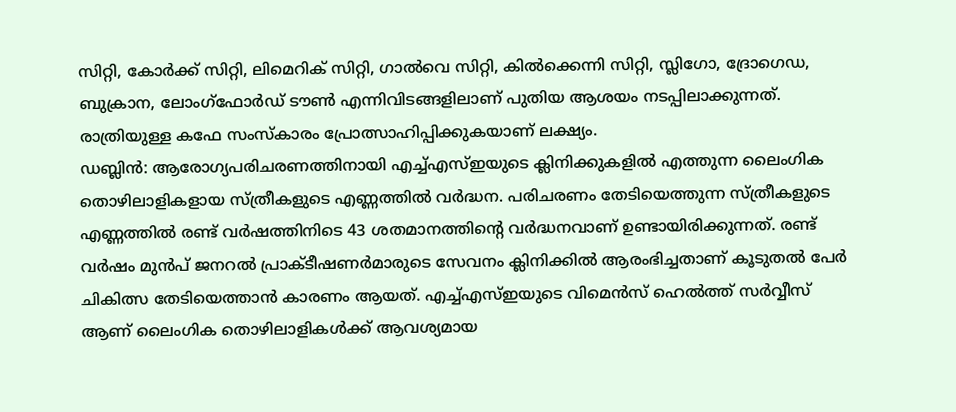സിറ്റി, കോർക്ക് സിറ്റി, ലിമെറിക് സിറ്റി, ഗാൽവെ സിറ്റി, കിൽക്കെന്നി സിറ്റി, സ്ലിഗോ, ദ്രോഗെഡ, ബുക്രാന, ലോംഗ്ഫോർഡ് ടൗൺ എന്നിവിടങ്ങളിലാണ് പുതിയ ആശയം നടപ്പിലാക്കുന്നത്. രാത്രിയുള്ള കഫേ സംസ്കാരം പ്രോത്സാഹിപ്പിക്കുകയാണ് ലക്ഷ്യം.
ഡബ്ലിൻ: ആരോഗ്യപരിചരണത്തിനായി എച്ച്എസ്ഇയുടെ ക്ലിനിക്കുകളിൽ എത്തുന്ന ലൈംഗിക തൊഴിലാളികളായ സ്ത്രീകളുടെ എണ്ണത്തിൽ വർദ്ധന. പരിചരണം തേടിയെത്തുന്ന സ്ത്രീകളുടെ എണ്ണത്തിൽ രണ്ട് വർഷത്തിനിടെ 43 ശതമാനത്തിന്റെ വർദ്ധനവാണ് ഉണ്ടായിരിക്കുന്നത്. രണ്ട് വർഷം മുൻപ് ജനറൽ പ്രാക്ടീഷണർമാരുടെ സേവനം ക്ലിനിക്കിൽ ആരംഭിച്ചതാണ് കൂടുതൽ പേർ ചികിത്സ തേടിയെത്താൻ കാരണം ആയത്. എച്ച്എസ്ഇയുടെ വിമെൻസ് ഹെൽത്ത് സർവ്വീസ് ആണ് ലൈംഗിക തൊഴിലാളികൾക്ക് ആവശ്യമായ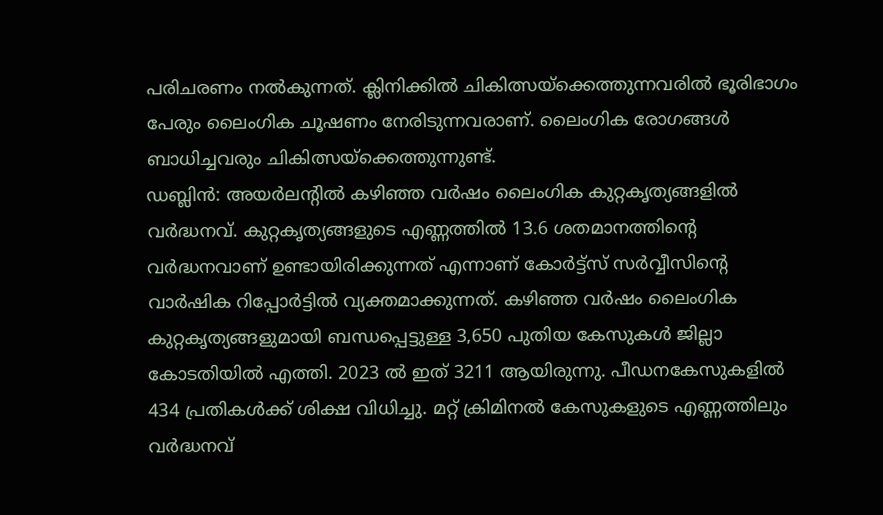പരിചരണം നൽകുന്നത്. ക്ലിനിക്കിൽ ചികിത്സയ്ക്കെത്തുന്നവരിൽ ഭൂരിഭാഗം പേരും ലൈംഗിക ചൂഷണം നേരിടുന്നവരാണ്. ലൈംഗിക രോഗങ്ങൾ ബാധിച്ചവരും ചികിത്സയ്ക്കെത്തുന്നുണ്ട്.
ഡബ്ലിൻ: അയർലന്റിൽ കഴിഞ്ഞ വർഷം ലൈംഗിക കുറ്റകൃത്യങ്ങളിൽ വർദ്ധനവ്. കുറ്റകൃത്യങ്ങളുടെ എണ്ണത്തിൽ 13.6 ശതമാനത്തിന്റെ വർദ്ധനവാണ് ഉണ്ടായിരിക്കുന്നത് എന്നാണ് കോർട്ട്സ് സർവ്വീസിന്റെ വാർഷിക റിപ്പോർട്ടിൽ വ്യക്തമാക്കുന്നത്. കഴിഞ്ഞ വർഷം ലൈംഗിക കുറ്റകൃത്യങ്ങളുമായി ബന്ധപ്പെട്ടുള്ള 3,650 പുതിയ കേസുകൾ ജില്ലാ കോടതിയിൽ എത്തി. 2023 ൽ ഇത് 3211 ആയിരുന്നു. പീഡനകേസുകളിൽ 434 പ്രതികൾക്ക് ശിക്ഷ വിധിച്ചു. മറ്റ് ക്രിമിനൽ കേസുകളുടെ എണ്ണത്തിലും വർദ്ധനവ്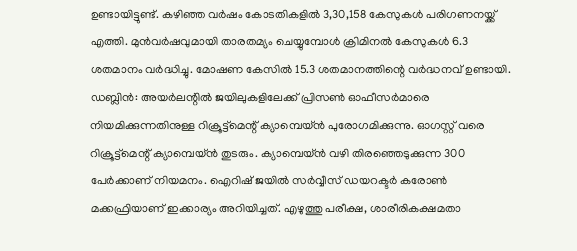ഉണ്ടായിട്ടുണ്ട്. കഴിഞ്ഞ വർഷം കോടതികളിൽ 3,30,158 കേസുകൾ പരിഗണനയ്ക്ക് എത്തി. മുൻവർഷവുമായി താരതമ്യം ചെയ്യുമ്പോൾ ക്രിമിനൽ കേസുകൾ 6.3 ശതമാനം വർദ്ധിച്ചു. മോഷണ കേസിൽ 15.3 ശതമാനത്തിന്റെ വർദ്ധനവ് ഉണ്ടായി.
ഡബ്ലിൻ: അയർലന്റിൽ ജയിലുകളിലേക്ക് പ്രിസൺ ഓഫീസർമാരെ നിയമിക്കുന്നതിനുള്ള റിക്രൂട്ട്മെന്റ് ക്യാമ്പെയ്ൻ പുരോഗമിക്കുന്നു. ഓഗസ്റ്റ് വരെ റിക്രൂട്ട്മെന്റ് ക്യാമ്പെയ്ൻ തുടരും. ക്യാമ്പെയ്ൻ വഴി തിരഞ്ഞെടുക്കുന്ന 300 പേർക്കാണ് നിയമനം. ഐറിഷ് ജയിൽ സർവ്വീസ് ഡയറക്ടർ കരോൺ മക്കഫ്രിയാണ് ഇക്കാര്യം അറിയിച്ചത്. എഴുത്തു പരീക്ഷ, ശാരീരികക്ഷമതാ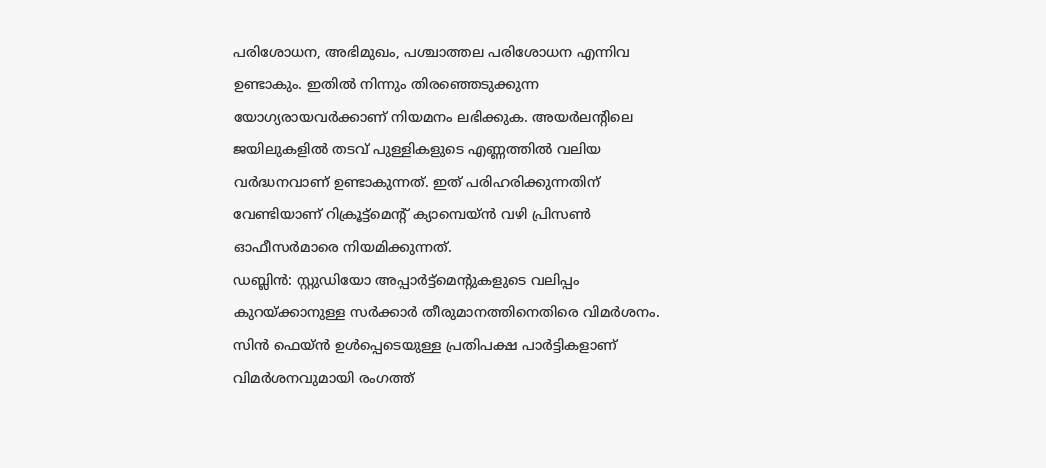പരിശോധന, അഭിമുഖം, പശ്ചാത്തല പരിശോധന എന്നിവ ഉണ്ടാകും. ഇതിൽ നിന്നും തിരഞ്ഞെടുക്കുന്ന യോഗ്യരായവർക്കാണ് നിയമനം ലഭിക്കുക. അയർലന്റിലെ ജയിലുകളിൽ തടവ് പുള്ളികളുടെ എണ്ണത്തിൽ വലിയ വർദ്ധനവാണ് ഉണ്ടാകുന്നത്. ഇത് പരിഹരിക്കുന്നതിന് വേണ്ടിയാണ് റിക്രൂട്ട്മെന്റ് ക്യാമ്പെയ്ൻ വഴി പ്രിസൺ ഓഫീസർമാരെ നിയമിക്കുന്നത്.
ഡബ്ലിൻ: സ്റ്റുഡിയോ അപ്പാർട്ട്മെന്റുകളുടെ വലിപ്പം കുറയ്ക്കാനുള്ള സർക്കാർ തീരുമാനത്തിനെതിരെ വിമർശനം. സിൻ ഫെയ്ൻ ഉൾപ്പെടെയുള്ള പ്രതിപക്ഷ പാർട്ടികളാണ് വിമർശനവുമായി രംഗത്ത്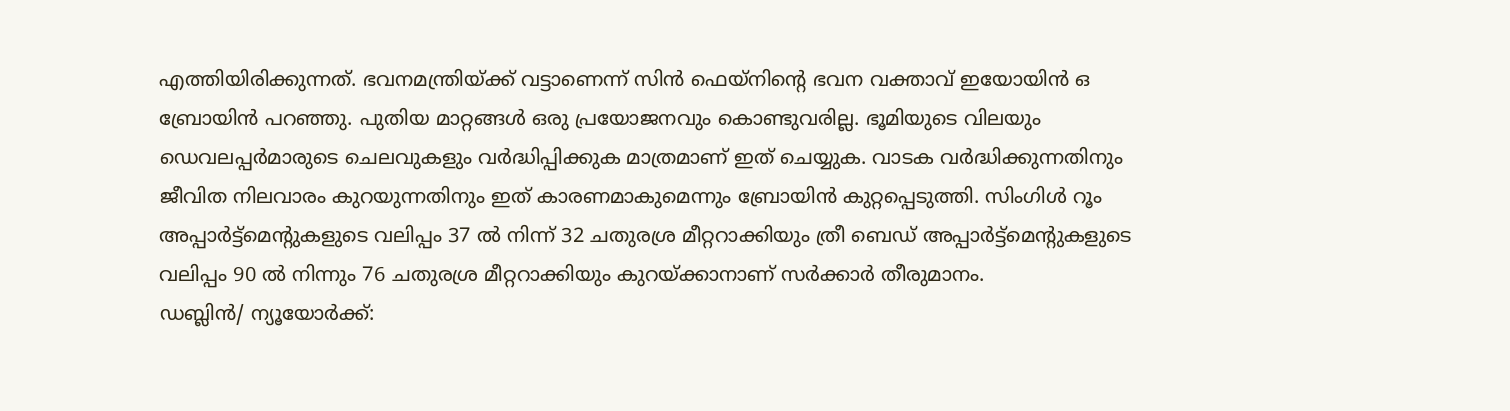എത്തിയിരിക്കുന്നത്. ഭവനമന്ത്രിയ്ക്ക് വട്ടാണെന്ന് സിൻ ഫെയ്നിന്റെ ഭവന വക്താവ് ഇയോയിൻ ഒ ബ്രോയിൻ പറഞ്ഞു. പുതിയ മാറ്റങ്ങൾ ഒരു പ്രയോജനവും കൊണ്ടുവരില്ല. ഭൂമിയുടെ വിലയും ഡെവലപ്പർമാരുടെ ചെലവുകളും വർദ്ധിപ്പിക്കുക മാത്രമാണ് ഇത് ചെയ്യുക. വാടക വർദ്ധിക്കുന്നതിനും ജീവിത നിലവാരം കുറയുന്നതിനും ഇത് കാരണമാകുമെന്നും ബ്രോയിൻ കുറ്റപ്പെടുത്തി. സിംഗിൾ റൂം അപ്പാർട്ട്മെന്റുകളുടെ വലിപ്പം 37 ൽ നിന്ന് 32 ചതുരശ്ര മീറ്ററാക്കിയും ത്രീ ബെഡ് അപ്പാർട്ട്മെന്റുകളുടെ വലിപ്പം 90 ൽ നിന്നും 76 ചതുരശ്ര മീറ്ററാക്കിയും കുറയ്ക്കാനാണ് സർക്കാർ തീരുമാനം.
ഡബ്ലിൻ/ ന്യൂയോർക്ക്: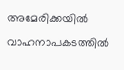അമേരിക്കയിൽ വാഹനാപകടത്തിൽ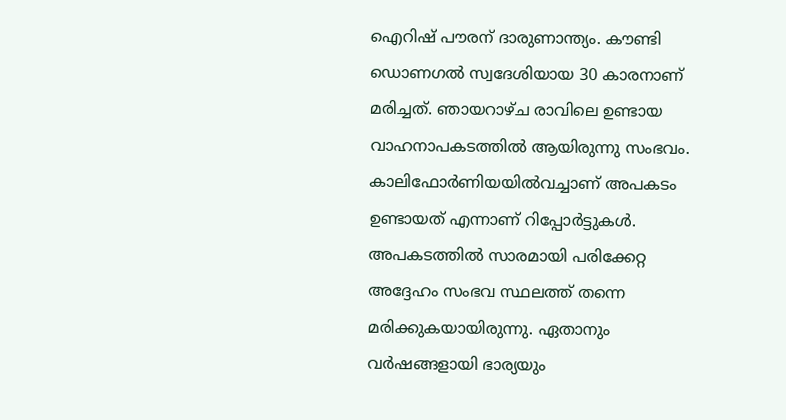ഐറിഷ് പൗരന് ദാരുണാന്ത്യം. കൗണ്ടി ഡൊണഗൽ സ്വദേശിയായ 30 കാരനാണ് മരിച്ചത്. ഞായറാഴ്ച രാവിലെ ഉണ്ടായ വാഹനാപകടത്തിൽ ആയിരുന്നു സംഭവം. കാലിഫോർണിയയിൽവച്ചാണ് അപകടം ഉണ്ടായത് എന്നാണ് റിപ്പോർട്ടുകൾ. അപകടത്തിൽ സാരമായി പരിക്കേറ്റ അദ്ദേഹം സംഭവ സ്ഥലത്ത് തന്നെ മരിക്കുകയായിരുന്നു. ഏതാനും വർഷങ്ങളായി ഭാര്യയും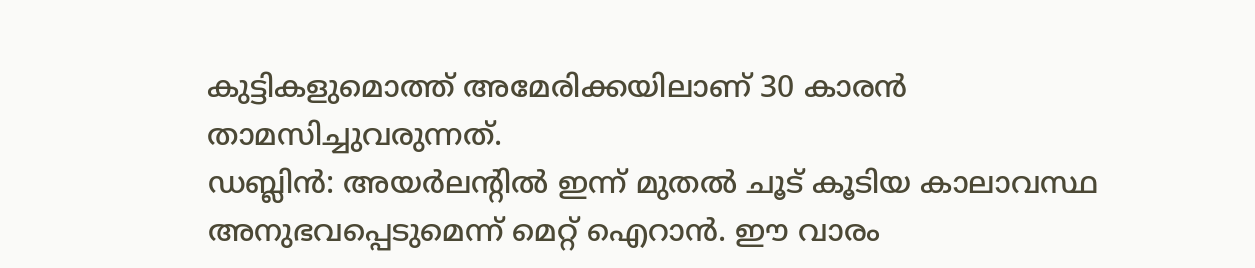കുട്ടികളുമൊത്ത് അമേരിക്കയിലാണ് 30 കാരൻ താമസിച്ചുവരുന്നത്.
ഡബ്ലിൻ: അയർലന്റിൽ ഇന്ന് മുതൽ ചൂട് കൂടിയ കാലാവസ്ഥ അനുഭവപ്പെടുമെന്ന് മെറ്റ് ഐറാൻ. ഈ വാരം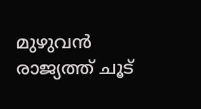മുഴുവൻ രാജ്യത്ത് ചൂട്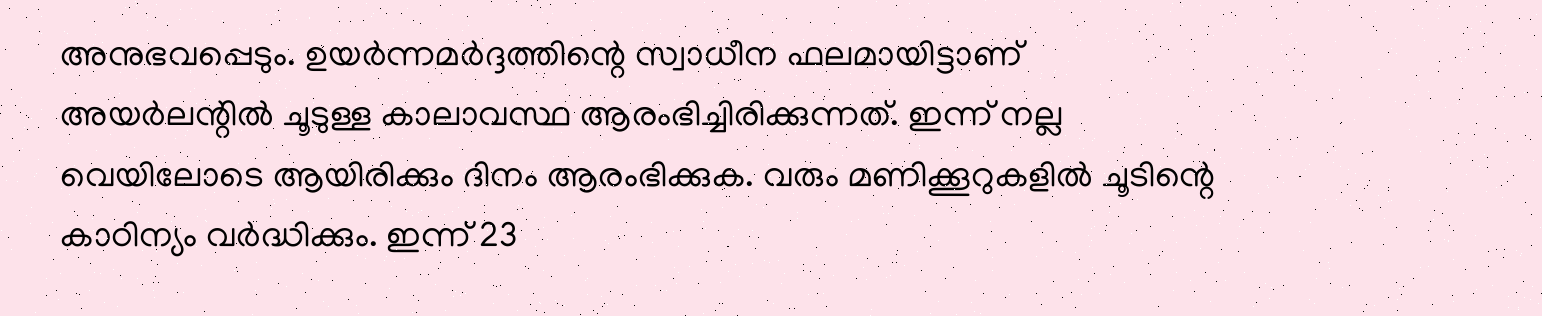അനുഭവപ്പെടും. ഉയർന്നമർദ്ദത്തിന്റെ സ്വാധീന ഫലമായിട്ടാണ് അയർലന്റിൽ ചൂടുള്ള കാലാവസ്ഥ ആരംഭിച്ചിരിക്കുന്നത്. ഇന്ന് നല്ല വെയിലോടെ ആയിരിക്കും ദിനം ആരംഭിക്കുക. വരും മണിക്കൂറുകളിൽ ചൂടിന്റെ കാഠിന്യം വർദ്ധിക്കും. ഇന്ന് 23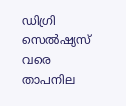ഡിഗ്രി സെൽഷ്യസ് വരെ താപനില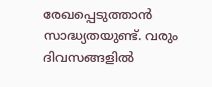രേഖപ്പെടുത്താൻ സാദ്ധ്യതയുണ്ട്. വരും ദിവസങ്ങളിൽ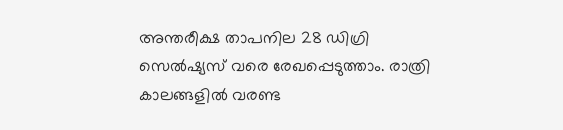അന്തരീക്ഷ താപനില 28 ഡിഗ്രി സെൽഷ്യസ് വരെ രേഖപ്പെടുത്താം. രാത്രി കാലങ്ങളിൽ വരണ്ട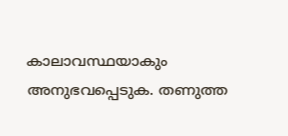കാലാവസ്ഥയാകും അനുഭവപ്പെടുക. തണുത്ത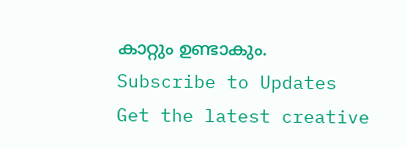കാറ്റും ഉണ്ടാകും.
Subscribe to Updates
Get the latest creative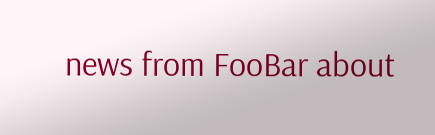news from FooBar about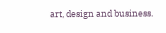art, design and business.